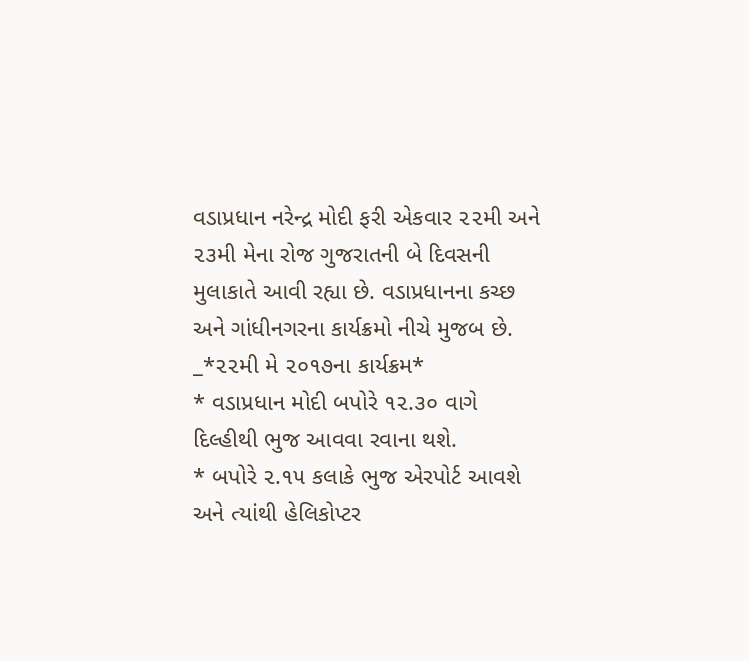વડાપ્રધાન નરેન્દ્ર મોદી ફરી એકવાર ૨૨મી અને ૨૩મી મેના રોજ ગુજરાતની બે દિવસની મુલાકાતે આવી રહ્યા છે. વડાપ્રધાનના કચ્છ અને ગાંધીનગરના કાર્યક્રમો નીચે મુજબ છે.
_*૨૨મી મે ૨૦૧૭ના કાર્યક્રમ*
* વડાપ્રધાન મોદી બપોરે ૧૨.૩૦ વાગે દિલ્હીથી ભુજ આવવા રવાના થશે.
* બપોરે ૨.૧૫ કલાકે ભુજ એરપોર્ટ આવશે અને ત્યાંથી હેલિકોપ્ટર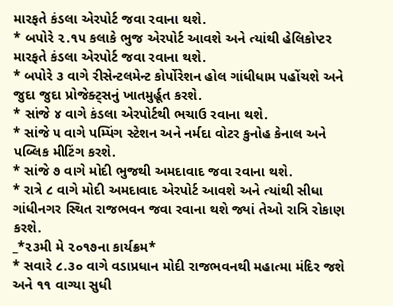મારફતે કંડલા એરપોર્ટ જવા રવાના થશે.
* બપોરે ૨.૧૫ કલાકે ભુજ એરપોર્ટ આવશે અને ત્યાંથી હેલિકોપ્ટર મારફતે કંડલા એરપોર્ટ જવા રવાના થશે.
* બપોરે ૩ વાગે રીસેન્ટલમેન્ટ કોર્પોરેશન હોલ ગાંધીધામ પહોંચશે અને જુદા જુદા પ્રોજેક્ટ્સનું ખાતમુર્હૂત કરશે.
* સાંજે ૪ વાગે કંડલા એરપોર્ટથી ભચાઉ રવાના થશે.
* સાંજે ૫ વાગે પમ્પિંગ સ્ટેશન અને નર્મદા વોટર કુનોહ કેનાલ અને પબ્લિક મીટિંગ કરશે.
* સાંજે ૭ વાગે મોદી ભુજથી અમદાવાદ જવા રવાના થશે.
* રાત્રે ૮ વાગે મોદી અમદાવાદ એરપોર્ટ આવશે અને ત્યાંથી સીધા ગાંધીનગર સ્થિત રાજભવન જવા રવાના થશે જ્યાં તેઓ રાત્રિ રોકાણ કરશે.
_*૨૩મી મે ૨૦૧૭ના કાર્યક્રમ*
* સવારે ૮.૩૦ વાગે વડાપ્રધાન મોદી રાજભવનથી મહાત્મા મંદિર જશે અને ૧૧ વાગ્યા સુધી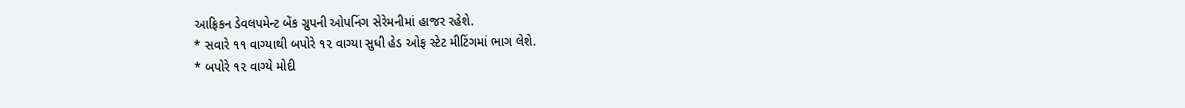આફ્રિકન ડેવલપમેન્ટ બેંક ગ્રુપની ઓપનિંગ સેરેમનીમાં હાજર રહેશે.
* સવારે ૧૧ વાગ્યાથી બપોરે ૧૨ વાગ્યા સુધી હેડ ઓફ સ્ટેટ મીટિંગમાં ભાગ લેશે.
* બપોરે ૧૨ વાગ્યે મોદી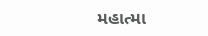મહાત્મા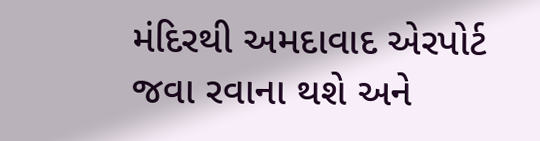મંદિરથી અમદાવાદ એરપોર્ટ જવા રવાના થશે અને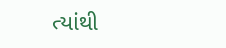ત્યાંથી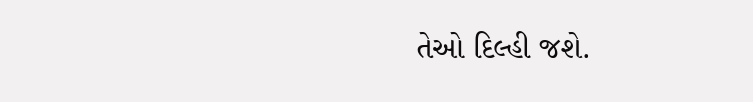તેઓ દિલ્હી જશે.